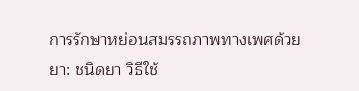การรักษาหย่อนสมรรถภาพทางเพศด้วยยา: ชนิดยา วิธีใช้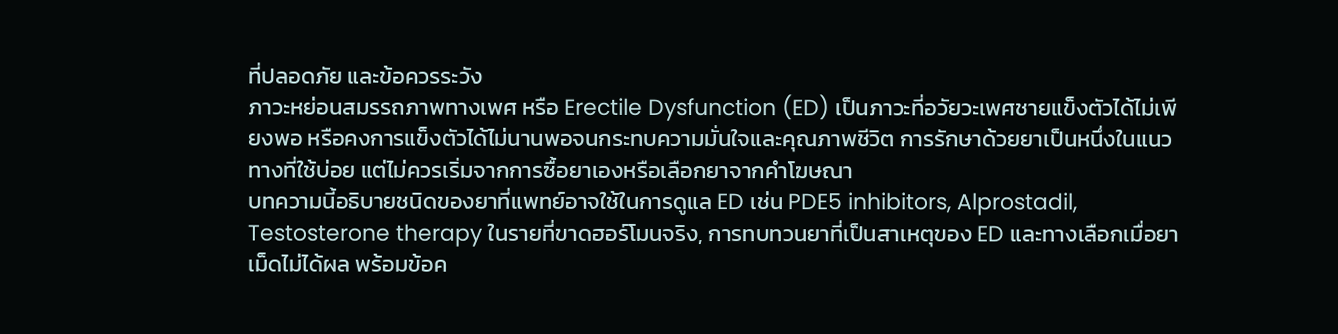ที่ปลอดภัย และข้อควรระวัง
ภาวะหย่อนสมรรถภาพทางเพศ หรือ Erectile Dysfunction (ED) เป็นภาวะที่อวัยวะเพศชายแข็งตัวได้ไม่เพียงพอ หรือคงการแข็งตัวได้ไม่นานพอจนกระทบความมั่นใจและคุณภาพชีวิต การรักษาด้วยยาเป็นหนึ่งในแนวทางที่ใช้บ่อย แต่ไม่ควรเริ่มจากการซื้อยาเองหรือเลือกยาจากคำโฆษณา
บทความนี้อธิบายชนิดของยาที่แพทย์อาจใช้ในการดูแล ED เช่น PDE5 inhibitors, Alprostadil, Testosterone therapy ในรายที่ขาดฮอร์โมนจริง, การทบทวนยาที่เป็นสาเหตุของ ED และทางเลือกเมื่อยาเม็ดไม่ได้ผล พร้อมข้อค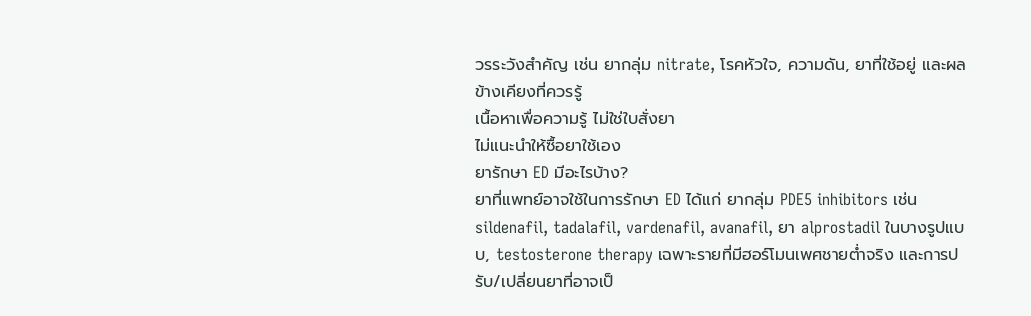วรระวังสำคัญ เช่น ยากลุ่ม nitrate, โรคหัวใจ, ความดัน, ยาที่ใช้อยู่ และผลข้างเคียงที่ควรรู้
เนื้อหาเพื่อความรู้ ไม่ใช่ใบสั่งยา
ไม่แนะนำให้ซื้อยาใช้เอง
ยารักษา ED มีอะไรบ้าง?
ยาที่แพทย์อาจใช้ในการรักษา ED ได้แก่ ยากลุ่ม PDE5 inhibitors เช่น sildenafil, tadalafil, vardenafil, avanafil, ยา alprostadil ในบางรูปแบบ, testosterone therapy เฉพาะรายที่มีฮอร์โมนเพศชายต่ำจริง และการปรับ/เปลี่ยนยาที่อาจเป็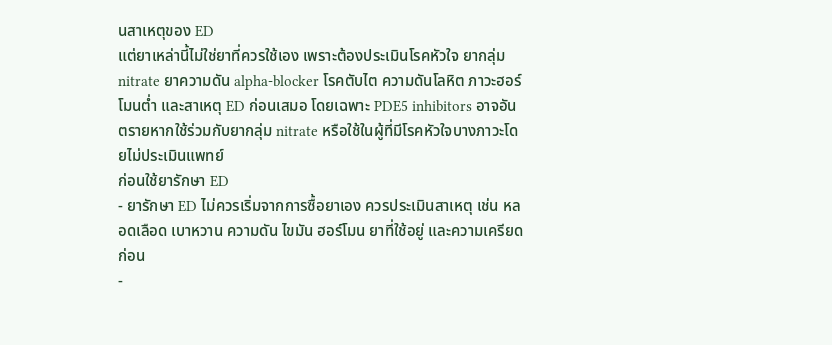นสาเหตุของ ED
แต่ยาเหล่านี้ไม่ใช่ยาที่ควรใช้เอง เพราะต้องประเมินโรคหัวใจ ยากลุ่ม nitrate ยาความดัน alpha-blocker โรคตับไต ความดันโลหิต ภาวะฮอร์โมนต่ำ และสาเหตุ ED ก่อนเสมอ โดยเฉพาะ PDE5 inhibitors อาจอันตรายหากใช้ร่วมกับยากลุ่ม nitrate หรือใช้ในผู้ที่มีโรคหัวใจบางภาวะโดยไม่ประเมินแพทย์
ก่อนใช้ยารักษา ED
- ยารักษา ED ไม่ควรเริ่มจากการซื้อยาเอง ควรประเมินสาเหตุ เช่น หลอดเลือด เบาหวาน ความดัน ไขมัน ฮอร์โมน ยาที่ใช้อยู่ และความเครียดก่อน
-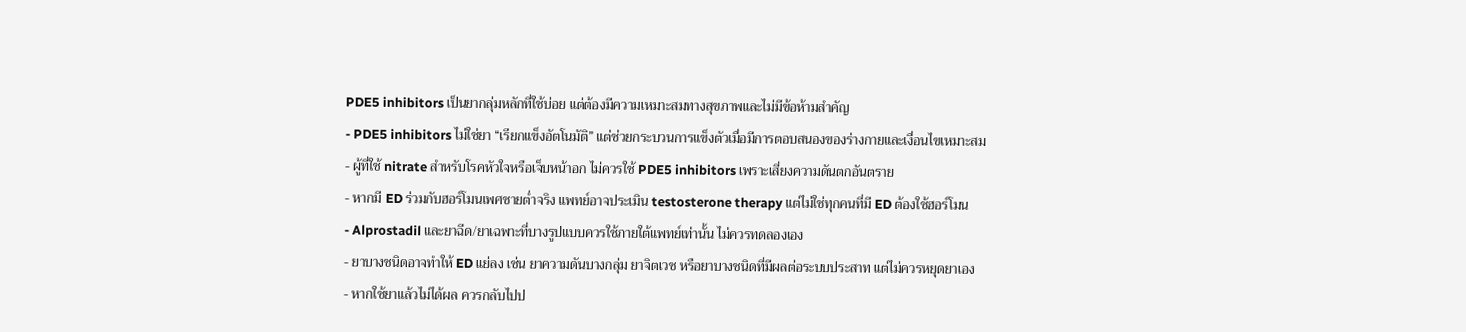PDE5 inhibitors เป็นยากลุ่มหลักที่ใช้บ่อย แต่ต้องมีความเหมาะสมทางสุขภาพและไม่มีข้อห้ามสำคัญ
- PDE5 inhibitors ไม่ใช่ยา “เรียกแข็งอัตโนมัติ” แต่ช่วยกระบวนการแข็งตัวเมื่อมีการตอบสนองของร่างกายและเงื่อนไขเหมาะสม
- ผู้ที่ใช้ nitrate สำหรับโรคหัวใจหรือเจ็บหน้าอก ไม่ควรใช้ PDE5 inhibitors เพราะเสี่ยงความดันตกอันตราย
- หากมี ED ร่วมกับฮอร์โมนเพศชายต่ำจริง แพทย์อาจประเมิน testosterone therapy แต่ไม่ใช่ทุกคนที่มี ED ต้องใช้ฮอร์โมน
- Alprostadil และยาฉีด/ยาเฉพาะที่บางรูปแบบควรใช้ภายใต้แพทย์เท่านั้น ไม่ควรทดลองเอง
- ยาบางชนิดอาจทำให้ ED แย่ลง เช่น ยาความดันบางกลุ่ม ยาจิตเวช หรือยาบางชนิดที่มีผลต่อระบบประสาท แต่ไม่ควรหยุดยาเอง
- หากใช้ยาแล้วไม่ได้ผล ควรกลับไปป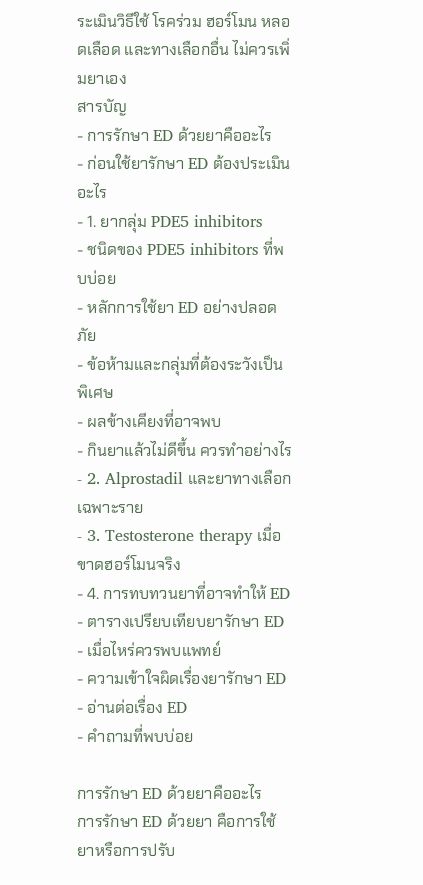ระเมินวิธีใช้ โรคร่วม ฮอร์โมน หลอดเลือด และทางเลือกอื่น ไม่ควรเพิ่มยาเอง
สารบัญ
- การรักษา ED ด้วยยาคืออะไร
- ก่อนใช้ยารักษา ED ต้องประเมินอะไร
- 1. ยากลุ่ม PDE5 inhibitors
- ชนิดของ PDE5 inhibitors ที่พบบ่อย
- หลักการใช้ยา ED อย่างปลอดภัย
- ข้อห้ามและกลุ่มที่ต้องระวังเป็นพิเศษ
- ผลข้างเคียงที่อาจพบ
- กินยาแล้วไม่ดีขึ้น ควรทำอย่างไร
- 2. Alprostadil และยาทางเลือกเฉพาะราย
- 3. Testosterone therapy เมื่อขาดฮอร์โมนจริง
- 4. การทบทวนยาที่อาจทำให้ ED
- ตารางเปรียบเทียบยารักษา ED
- เมื่อไหร่ควรพบแพทย์
- ความเข้าใจผิดเรื่องยารักษา ED
- อ่านต่อเรื่อง ED
- คำถามที่พบบ่อย

การรักษา ED ด้วยยาคืออะไร
การรักษา ED ด้วยยา คือการใช้ยาหรือการปรับ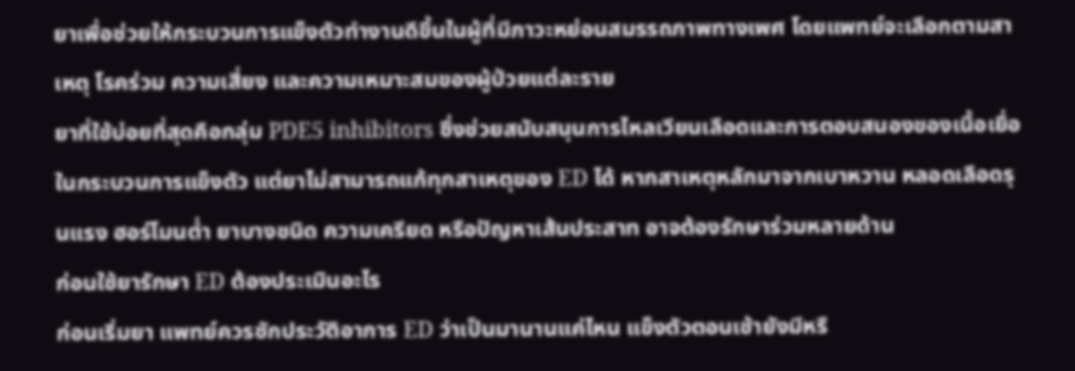ยาเพื่อช่วยให้กระบวนการแข็งตัวทำงานดีขึ้นในผู้ที่มีภาวะหย่อนสมรรถภาพทางเพศ โดยแพทย์จะเลือกตามสาเหตุ โรคร่วม ความเสี่ยง และความเหมาะสมของผู้ป่วยแต่ละราย
ยาที่ใช้บ่อยที่สุดคือกลุ่ม PDE5 inhibitors ซึ่งช่วยสนับสนุนการไหลเวียนเลือดและการตอบสนองของเนื้อเยื่อในกระบวนการแข็งตัว แต่ยาไม่สามารถแก้ทุกสาเหตุของ ED ได้ หากสาเหตุหลักมาจากเบาหวาน หลอดเลือดรุนแรง ฮอร์โมนต่ำ ยาบางชนิด ความเครียด หรือปัญหาเส้นประสาท อาจต้องรักษาร่วมหลายด้าน
ก่อนใช้ยารักษา ED ต้องประเมินอะไร
ก่อนเริ่มยา แพทย์ควรซักประวัติอาการ ED ว่าเป็นมานานแค่ไหน แข็งตัวตอนเช้ายังมีหรื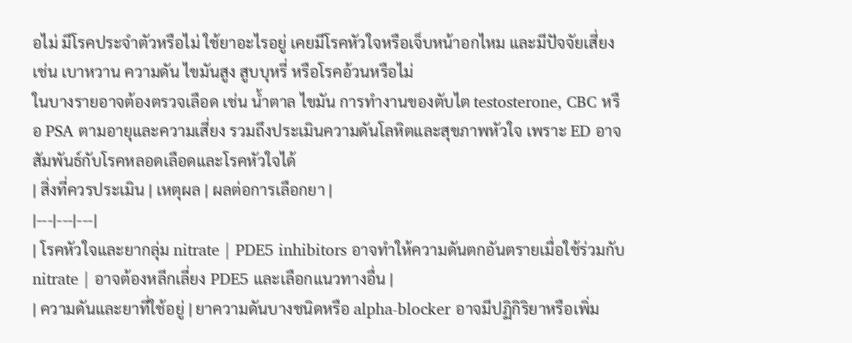อไม่ มีโรคประจำตัวหรือไม่ ใช้ยาอะไรอยู่ เคยมีโรคหัวใจหรือเจ็บหน้าอกไหม และมีปัจจัยเสี่ยง เช่น เบาหวาน ความดัน ไขมันสูง สูบบุหรี่ หรือโรคอ้วนหรือไม่
ในบางรายอาจต้องตรวจเลือด เช่น น้ำตาล ไขมัน การทำงานของตับไต testosterone, CBC หรือ PSA ตามอายุและความเสี่ยง รวมถึงประเมินความดันโลหิตและสุขภาพหัวใจ เพราะ ED อาจสัมพันธ์กับโรคหลอดเลือดและโรคหัวใจได้
| สิ่งที่ควรประเมิน | เหตุผล | ผลต่อการเลือกยา |
|---|---|---|
| โรคหัวใจและยากลุ่ม nitrate | PDE5 inhibitors อาจทำให้ความดันตกอันตรายเมื่อใช้ร่วมกับ nitrate | อาจต้องหลีกเลี่ยง PDE5 และเลือกแนวทางอื่น |
| ความดันและยาที่ใช้อยู่ | ยาความดันบางชนิดหรือ alpha-blocker อาจมีปฏิกิริยาหรือเพิ่ม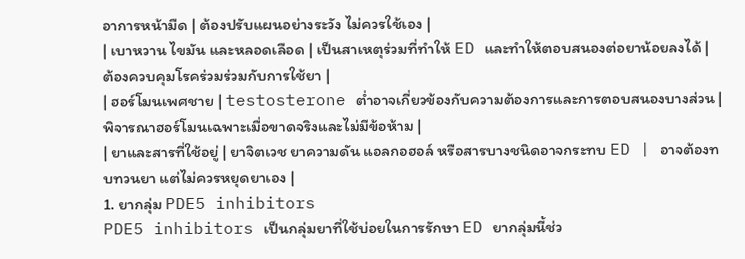อาการหน้ามืด | ต้องปรับแผนอย่างระวัง ไม่ควรใช้เอง |
| เบาหวาน ไขมัน และหลอดเลือด | เป็นสาเหตุร่วมที่ทำให้ ED และทำให้ตอบสนองต่อยาน้อยลงได้ | ต้องควบคุมโรคร่วมร่วมกับการใช้ยา |
| ฮอร์โมนเพศชาย | testosterone ต่ำอาจเกี่ยวข้องกับความต้องการและการตอบสนองบางส่วน | พิจารณาฮอร์โมนเฉพาะเมื่อขาดจริงและไม่มีข้อห้าม |
| ยาและสารที่ใช้อยู่ | ยาจิตเวช ยาความดัน แอลกอฮอล์ หรือสารบางชนิดอาจกระทบ ED | อาจต้องทบทวนยา แต่ไม่ควรหยุดยาเอง |
1. ยากลุ่ม PDE5 inhibitors
PDE5 inhibitors เป็นกลุ่มยาที่ใช้บ่อยในการรักษา ED ยากลุ่มนี้ช่ว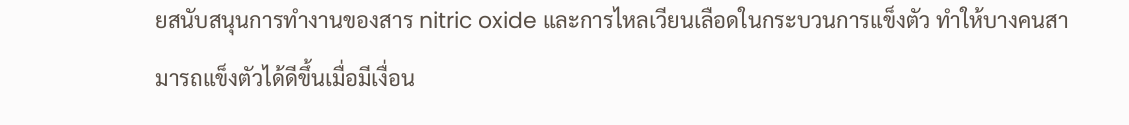ยสนับสนุนการทำงานของสาร nitric oxide และการไหลเวียนเลือดในกระบวนการแข็งตัว ทำให้บางคนสามารถแข็งตัวได้ดีขึ้นเมื่อมีเงื่อน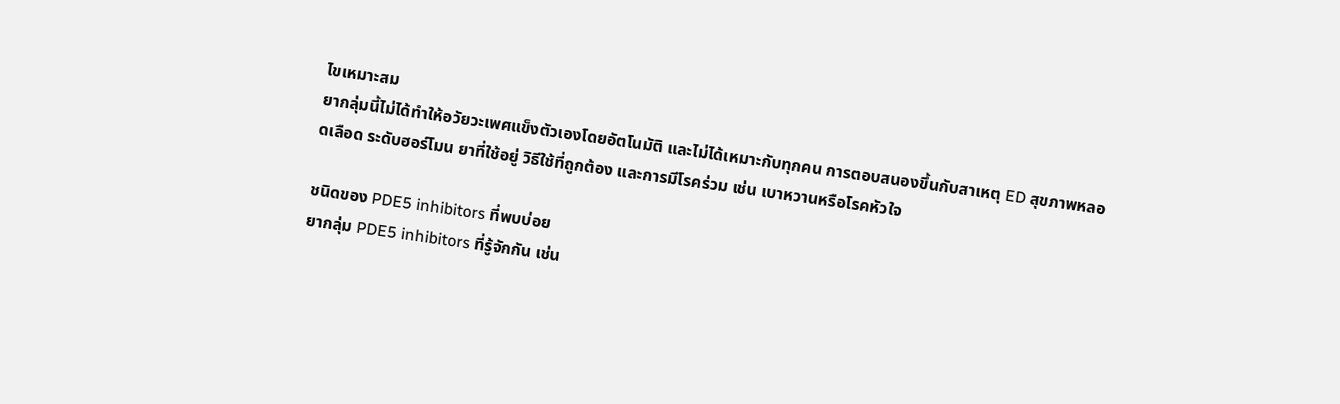ไขเหมาะสม
ยากลุ่มนี้ไม่ได้ทำให้อวัยวะเพศแข็งตัวเองโดยอัตโนมัติ และไม่ได้เหมาะกับทุกคน การตอบสนองขึ้นกับสาเหตุ ED สุขภาพหลอดเลือด ระดับฮอร์โมน ยาที่ใช้อยู่ วิธีใช้ที่ถูกต้อง และการมีโรคร่วม เช่น เบาหวานหรือโรคหัวใจ

ชนิดของ PDE5 inhibitors ที่พบบ่อย
ยากลุ่ม PDE5 inhibitors ที่รู้จักกัน เช่น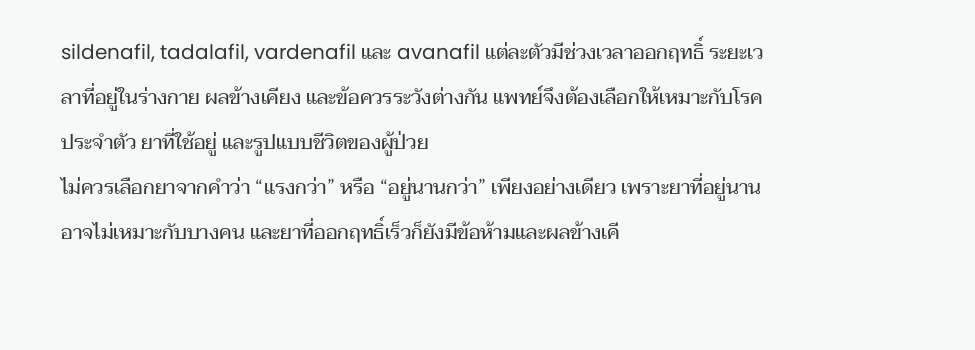sildenafil, tadalafil, vardenafil และ avanafil แต่ละตัวมีช่วงเวลาออกฤทธิ์ ระยะเวลาที่อยู่ในร่างกาย ผลข้างเคียง และข้อควรระวังต่างกัน แพทย์จึงต้องเลือกให้เหมาะกับโรคประจำตัว ยาที่ใช้อยู่ และรูปแบบชีวิตของผู้ป่วย
ไม่ควรเลือกยาจากคำว่า “แรงกว่า” หรือ “อยู่นานกว่า” เพียงอย่างเดียว เพราะยาที่อยู่นานอาจไม่เหมาะกับบางคน และยาที่ออกฤทธิ์เร็วก็ยังมีข้อห้ามและผลข้างเคี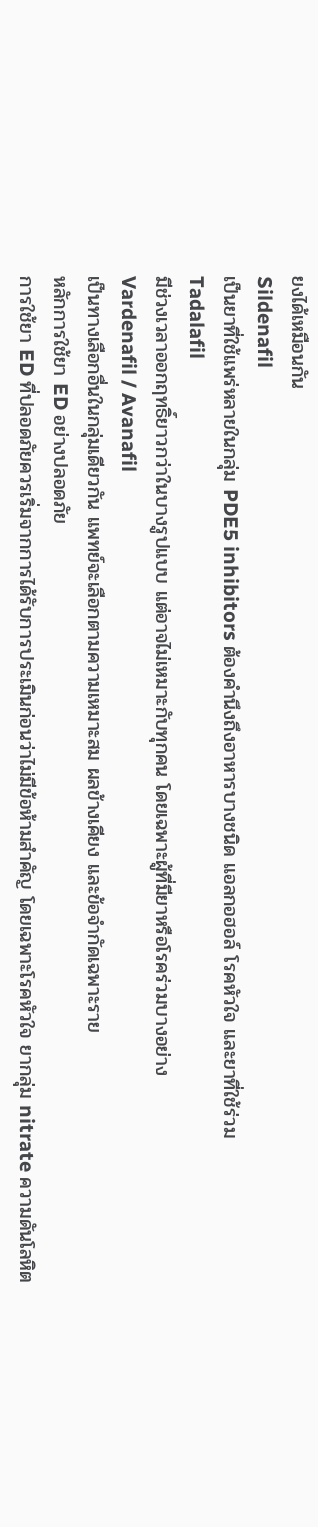ยงได้เหมือนกัน
Sildenafil
เป็นยาที่ใช้แพร่หลายในกลุ่ม PDE5 inhibitors ต้องคำนึงถึงอาหารบางชนิด แอลกอฮอล์ โรคหัวใจ และยาที่ใช้ร่วม
Tadalafil
มีช่วงเวลาออกฤทธิ์ยาวกว่าในบางรูปแบบ แต่อาจไม่เหมาะกับทุกคน โดยเฉพาะผู้ที่มียาหรือโรคร่วมบางอย่าง
Vardenafil / Avanafil
เป็นทางเลือกอื่นในกลุ่มเดียวกัน แพทย์จะเลือกตามความเหมาะสม ผลข้างเคียง และข้อจำกัดเฉพาะราย
หลักการใช้ยา ED อย่างปลอดภัย
การใช้ยา ED ที่ปลอดภัยควรเริ่มจากการได้รับการประเมินก่อนว่าไม่มีข้อห้ามสำคัญ โดยเฉพาะโรคหัวใจ ยากลุ่ม nitrate ความดันโลหิต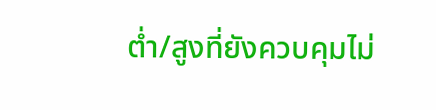ต่ำ/สูงที่ยังควบคุมไม่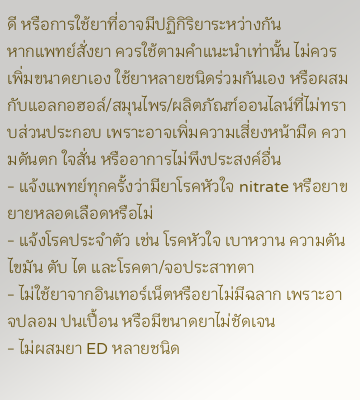ดี หรือการใช้ยาที่อาจมีปฏิกิริยาระหว่างกัน
หากแพทย์สั่งยา ควรใช้ตามคำแนะนำเท่านั้น ไม่ควรเพิ่มขนาดยาเอง ใช้ยาหลายชนิดร่วมกันเอง หรือผสมกับแอลกอฮอล์/สมุนไพร/ผลิตภัณฑ์ออนไลน์ที่ไม่ทราบส่วนประกอบ เพราะอาจเพิ่มความเสี่ยงหน้ามืด ความดันตก ใจสั่น หรืออาการไม่พึงประสงค์อื่น
- แจ้งแพทย์ทุกครั้งว่ามียาโรคหัวใจ nitrate หรือยาขยายหลอดเลือดหรือไม่
- แจ้งโรคประจำตัว เช่น โรคหัวใจ เบาหวาน ความดัน ไขมัน ตับ ไต และโรคตา/จอประสาทตา
- ไม่ใช้ยาจากอินเทอร์เน็ตหรือยาไม่มีฉลาก เพราะอาจปลอม ปนเปื้อน หรือมีขนาดยาไม่ชัดเจน
- ไม่ผสมยา ED หลายชนิด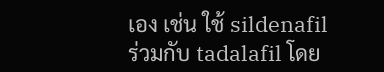เอง เช่น ใช้ sildenafil ร่วมกับ tadalafil โดย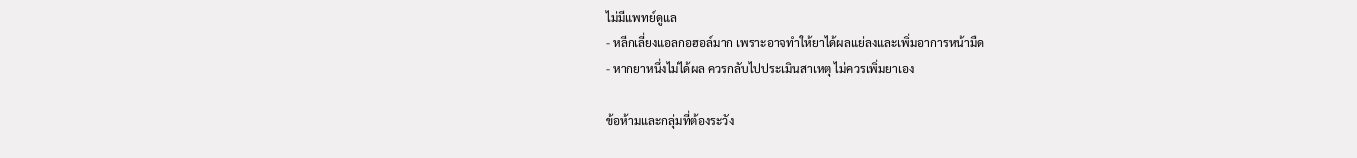ไม่มีแพทย์ดูแล
- หลีกเลี่ยงแอลกอฮอล์มาก เพราะอาจทำให้ยาได้ผลแย่ลงและเพิ่มอาการหน้ามืด
- หากยาหนึ่งไม่ได้ผล ควรกลับไปประเมินสาเหตุ ไม่ควรเพิ่มยาเอง

ข้อห้ามและกลุ่มที่ต้องระวัง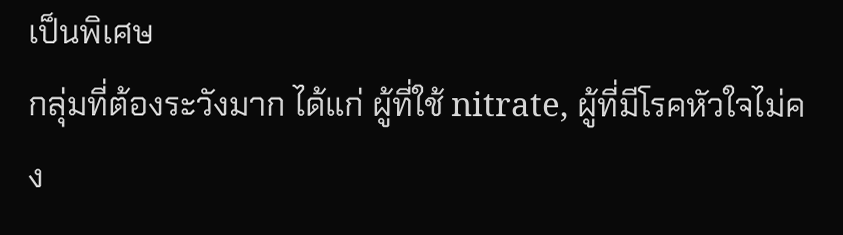เป็นพิเศษ
กลุ่มที่ต้องระวังมาก ได้แก่ ผู้ที่ใช้ nitrate, ผู้ที่มีโรคหัวใจไม่คง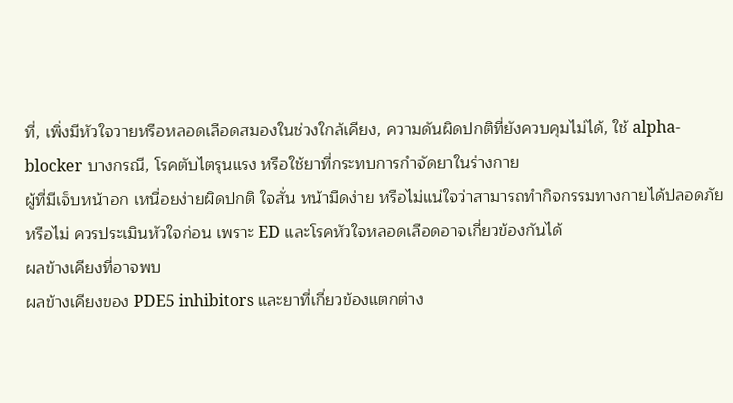ที่, เพิ่งมีหัวใจวายหรือหลอดเลือดสมองในช่วงใกล้เคียง, ความดันผิดปกติที่ยังควบคุมไม่ได้, ใช้ alpha-blocker บางกรณี, โรคตับไตรุนแรง หรือใช้ยาที่กระทบการกำจัดยาในร่างกาย
ผู้ที่มีเจ็บหน้าอก เหนื่อยง่ายผิดปกติ ใจสั่น หน้ามืดง่าย หรือไม่แน่ใจว่าสามารถทำกิจกรรมทางกายได้ปลอดภัยหรือไม่ ควรประเมินหัวใจก่อน เพราะ ED และโรคหัวใจหลอดเลือดอาจเกี่ยวข้องกันได้
ผลข้างเคียงที่อาจพบ
ผลข้างเคียงของ PDE5 inhibitors และยาที่เกี่ยวข้องแตกต่าง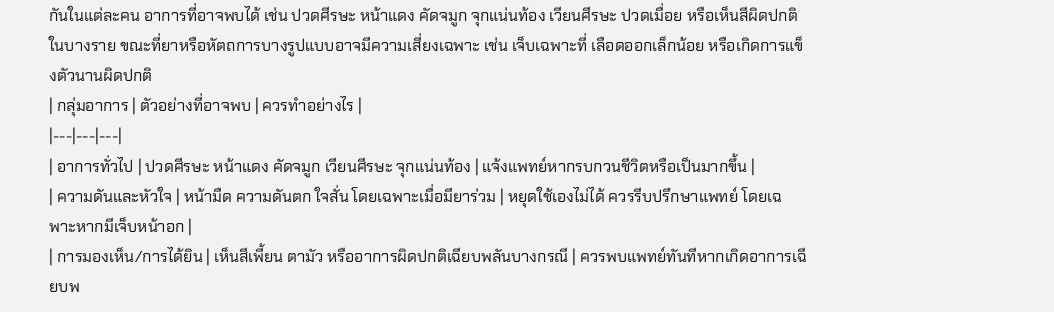กันในแต่ละคน อาการที่อาจพบได้ เช่น ปวดศีรษะ หน้าแดง คัดจมูก จุกแน่นท้อง เวียนศีรษะ ปวดเมื่อย หรือเห็นสีผิดปกติในบางราย ขณะที่ยาหรือหัตถการบางรูปแบบอาจมีความเสี่ยงเฉพาะ เช่น เจ็บเฉพาะที่ เลือดออกเล็กน้อย หรือเกิดการแข็งตัวนานผิดปกติ
| กลุ่มอาการ | ตัวอย่างที่อาจพบ | ควรทำอย่างไร |
|---|---|---|
| อาการทั่วไป | ปวดศีรษะ หน้าแดง คัดจมูก เวียนศีรษะ จุกแน่นท้อง | แจ้งแพทย์หากรบกวนชีวิตหรือเป็นมากขึ้น |
| ความดันและหัวใจ | หน้ามืด ความดันตก ใจสั่น โดยเฉพาะเมื่อมียาร่วม | หยุดใช้เองไม่ได้ ควรรีบปรึกษาแพทย์ โดยเฉพาะหากมีเจ็บหน้าอก |
| การมองเห็น/การได้ยิน | เห็นสีเพี้ยน ตามัว หรืออาการผิดปกติเฉียบพลันบางกรณี | ควรพบแพทย์ทันทีหากเกิดอาการเฉียบพ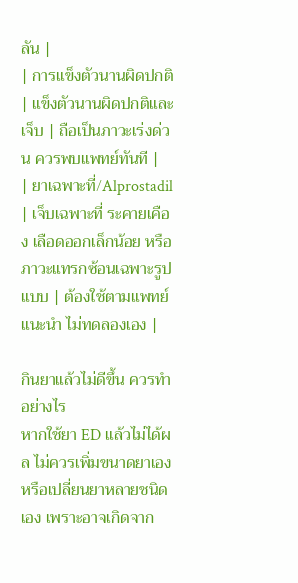ลัน |
| การแข็งตัวนานผิดปกติ | แข็งตัวนานผิดปกติและเจ็บ | ถือเป็นภาวะเร่งด่วน ควรพบแพทย์ทันที |
| ยาเฉพาะที่/Alprostadil | เจ็บเฉพาะที่ ระคายเคือง เลือดออกเล็กน้อย หรือภาวะแทรกซ้อนเฉพาะรูปแบบ | ต้องใช้ตามแพทย์แนะนำ ไม่ทดลองเอง |

กินยาแล้วไม่ดีขึ้น ควรทำอย่างไร
หากใช้ยา ED แล้วไม่ได้ผล ไม่ควรเพิ่มขนาดยาเองหรือเปลี่ยนยาหลายชนิดเอง เพราะอาจเกิดจาก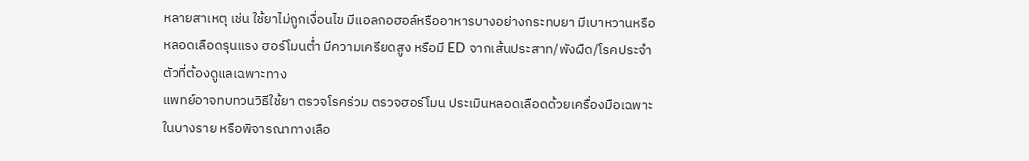หลายสาเหตุ เช่น ใช้ยาไม่ถูกเงื่อนไข มีแอลกอฮอล์หรืออาหารบางอย่างกระทบยา มีเบาหวานหรือหลอดเลือดรุนแรง ฮอร์โมนต่ำ มีความเครียดสูง หรือมี ED จากเส้นประสาท/พังผืด/โรคประจำตัวที่ต้องดูแลเฉพาะทาง
แพทย์อาจทบทวนวิธีใช้ยา ตรวจโรคร่วม ตรวจฮอร์โมน ประเมินหลอดเลือดด้วยเครื่องมือเฉพาะในบางราย หรือพิจารณาทางเลือ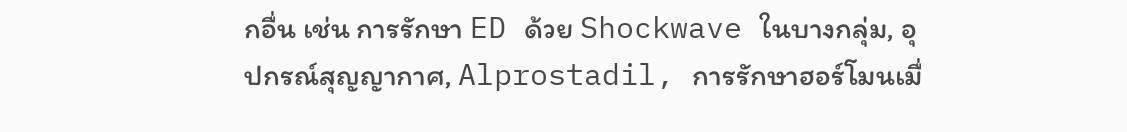กอื่น เช่น การรักษา ED ด้วย Shockwave ในบางกลุ่ม, อุปกรณ์สุญญากาศ, Alprostadil, การรักษาฮอร์โมนเมื่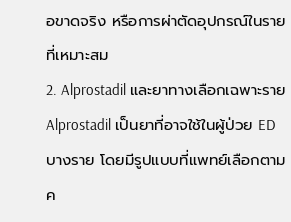อขาดจริง หรือการผ่าตัดอุปกรณ์ในรายที่เหมาะสม
2. Alprostadil และยาทางเลือกเฉพาะราย
Alprostadil เป็นยาที่อาจใช้ในผู้ป่วย ED บางราย โดยมีรูปแบบที่แพทย์เลือกตามค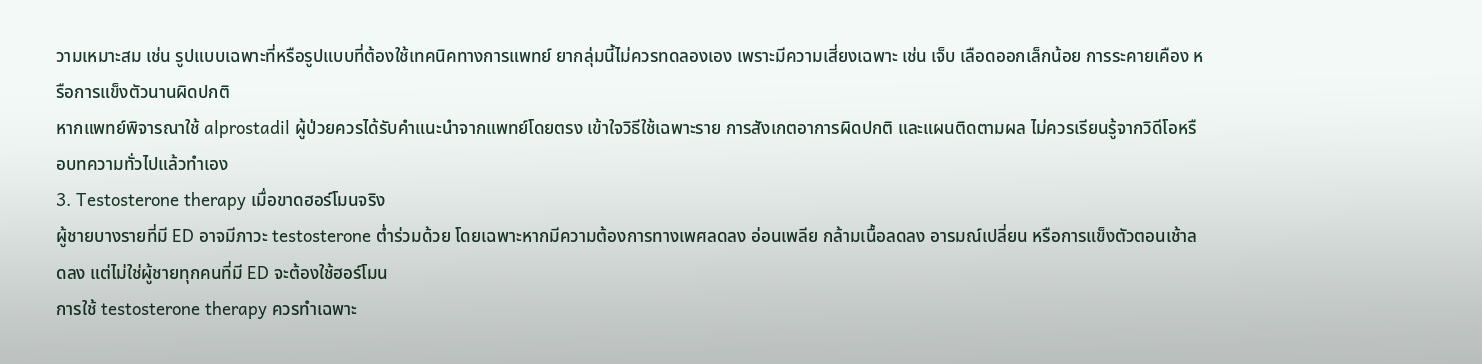วามเหมาะสม เช่น รูปแบบเฉพาะที่หรือรูปแบบที่ต้องใช้เทคนิคทางการแพทย์ ยากลุ่มนี้ไม่ควรทดลองเอง เพราะมีความเสี่ยงเฉพาะ เช่น เจ็บ เลือดออกเล็กน้อย การระคายเคือง หรือการแข็งตัวนานผิดปกติ
หากแพทย์พิจารณาใช้ alprostadil ผู้ป่วยควรได้รับคำแนะนำจากแพทย์โดยตรง เข้าใจวิธีใช้เฉพาะราย การสังเกตอาการผิดปกติ และแผนติดตามผล ไม่ควรเรียนรู้จากวิดีโอหรือบทความทั่วไปแล้วทำเอง
3. Testosterone therapy เมื่อขาดฮอร์โมนจริง
ผู้ชายบางรายที่มี ED อาจมีภาวะ testosterone ต่ำร่วมด้วย โดยเฉพาะหากมีความต้องการทางเพศลดลง อ่อนเพลีย กล้ามเนื้อลดลง อารมณ์เปลี่ยน หรือการแข็งตัวตอนเช้าลดลง แต่ไม่ใช่ผู้ชายทุกคนที่มี ED จะต้องใช้ฮอร์โมน
การใช้ testosterone therapy ควรทำเฉพาะ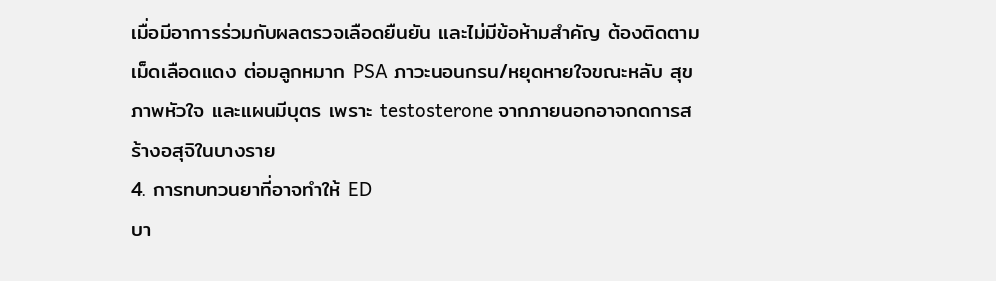เมื่อมีอาการร่วมกับผลตรวจเลือดยืนยัน และไม่มีข้อห้ามสำคัญ ต้องติดตามเม็ดเลือดแดง ต่อมลูกหมาก PSA ภาวะนอนกรน/หยุดหายใจขณะหลับ สุขภาพหัวใจ และแผนมีบุตร เพราะ testosterone จากภายนอกอาจกดการสร้างอสุจิในบางราย
4. การทบทวนยาที่อาจทำให้ ED
บา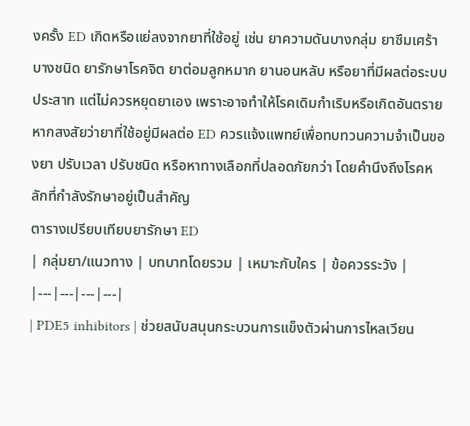งครั้ง ED เกิดหรือแย่ลงจากยาที่ใช้อยู่ เช่น ยาความดันบางกลุ่ม ยาซึมเศร้าบางชนิด ยารักษาโรคจิต ยาต่อมลูกหมาก ยานอนหลับ หรือยาที่มีผลต่อระบบประสาท แต่ไม่ควรหยุดยาเอง เพราะอาจทำให้โรคเดิมกำเริบหรือเกิดอันตราย
หากสงสัยว่ายาที่ใช้อยู่มีผลต่อ ED ควรแจ้งแพทย์เพื่อทบทวนความจำเป็นของยา ปรับเวลา ปรับชนิด หรือหาทางเลือกที่ปลอดภัยกว่า โดยคำนึงถึงโรคหลักที่กำลังรักษาอยู่เป็นสำคัญ
ตารางเปรียบเทียบยารักษา ED
| กลุ่มยา/แนวทาง | บทบาทโดยรวม | เหมาะกับใคร | ข้อควรระวัง |
|---|---|---|---|
| PDE5 inhibitors | ช่วยสนับสนุนกระบวนการแข็งตัวผ่านการไหลเวียน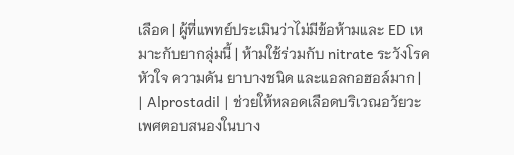เลือด | ผู้ที่แพทย์ประเมินว่าไม่มีข้อห้ามและ ED เหมาะกับยากลุ่มนี้ | ห้ามใช้ร่วมกับ nitrate ระวังโรคหัวใจ ความดัน ยาบางชนิด และแอลกอฮอล์มาก |
| Alprostadil | ช่วยให้หลอดเลือดบริเวณอวัยวะเพศตอบสนองในบาง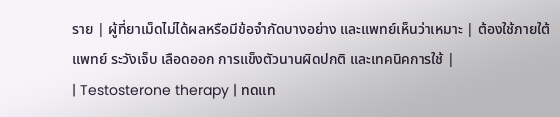ราย | ผู้ที่ยาเม็ดไม่ได้ผลหรือมีข้อจำกัดบางอย่าง และแพทย์เห็นว่าเหมาะ | ต้องใช้ภายใต้แพทย์ ระวังเจ็บ เลือดออก การแข็งตัวนานผิดปกติ และเทคนิคการใช้ |
| Testosterone therapy | ทดแท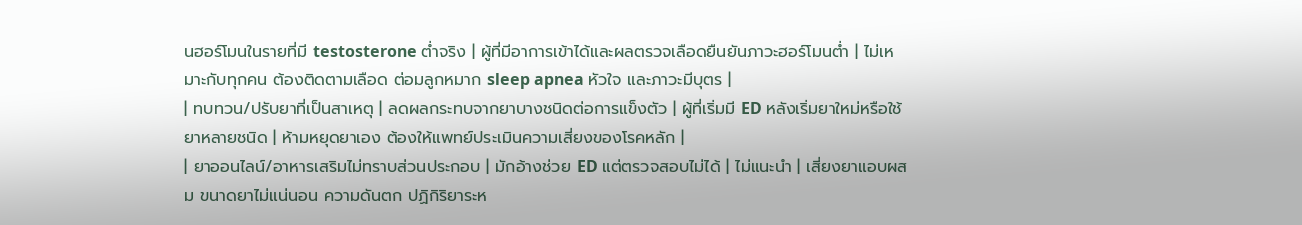นฮอร์โมนในรายที่มี testosterone ต่ำจริง | ผู้ที่มีอาการเข้าได้และผลตรวจเลือดยืนยันภาวะฮอร์โมนต่ำ | ไม่เหมาะกับทุกคน ต้องติดตามเลือด ต่อมลูกหมาก sleep apnea หัวใจ และภาวะมีบุตร |
| ทบทวน/ปรับยาที่เป็นสาเหตุ | ลดผลกระทบจากยาบางชนิดต่อการแข็งตัว | ผู้ที่เริ่มมี ED หลังเริ่มยาใหม่หรือใช้ยาหลายชนิด | ห้ามหยุดยาเอง ต้องให้แพทย์ประเมินความเสี่ยงของโรคหลัก |
| ยาออนไลน์/อาหารเสริมไม่ทราบส่วนประกอบ | มักอ้างช่วย ED แต่ตรวจสอบไม่ได้ | ไม่แนะนำ | เสี่ยงยาแอบผสม ขนาดยาไม่แน่นอน ความดันตก ปฏิกิริยาระห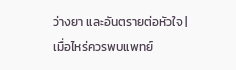ว่างยา และอันตรายต่อหัวใจ |
เมื่อไหร่ควรพบแพทย์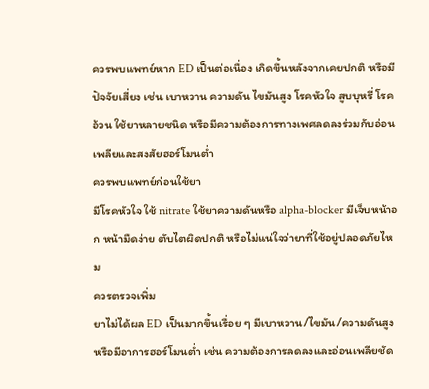ควรพบแพทย์หาก ED เป็นต่อเนื่อง เกิดขึ้นหลังจากเคยปกติ หรือมีปัจจัยเสี่ยง เช่น เบาหวาน ความดัน ไขมันสูง โรคหัวใจ สูบบุหรี่ โรคอ้วน ใช้ยาหลายชนิด หรือมีความต้องการทางเพศลดลงร่วมกับอ่อนเพลียและสงสัยฮอร์โมนต่ำ
ควรพบแพทย์ก่อนใช้ยา
มีโรคหัวใจ ใช้ nitrate ใช้ยาความดันหรือ alpha-blocker มีเจ็บหน้าอก หน้ามืดง่าย ตับไตผิดปกติ หรือไม่แน่ใจว่ายาที่ใช้อยู่ปลอดภัยไหม
ควรตรวจเพิ่ม
ยาไม่ได้ผล ED เป็นมากขึ้นเรื่อย ๆ มีเบาหวาน/ไขมัน/ความดันสูง หรือมีอาการฮอร์โมนต่ำ เช่น ความต้องการลดลงและอ่อนเพลียชัด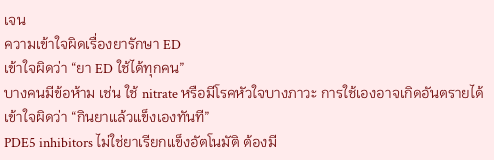เจน
ความเข้าใจผิดเรื่องยารักษา ED
เข้าใจผิดว่า “ยา ED ใช้ได้ทุกคน”
บางคนมีข้อห้าม เช่น ใช้ nitrate หรือมีโรคหัวใจบางภาวะ การใช้เองอาจเกิดอันตรายได้
เข้าใจผิดว่า “กินยาแล้วแข็งเองทันที”
PDE5 inhibitors ไม่ใช่ยาเรียกแข็งอัตโนมัติ ต้องมี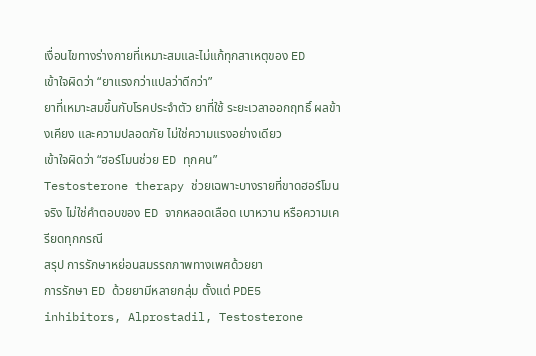เงื่อนไขทางร่างกายที่เหมาะสมและไม่แก้ทุกสาเหตุของ ED
เข้าใจผิดว่า “ยาแรงกว่าแปลว่าดีกว่า”
ยาที่เหมาะสมขึ้นกับโรคประจำตัว ยาที่ใช้ ระยะเวลาออกฤทธิ์ ผลข้างเคียง และความปลอดภัย ไม่ใช่ความแรงอย่างเดียว
เข้าใจผิดว่า “ฮอร์โมนช่วย ED ทุกคน”
Testosterone therapy ช่วยเฉพาะบางรายที่ขาดฮอร์โมนจริง ไม่ใช่คำตอบของ ED จากหลอดเลือด เบาหวาน หรือความเครียดทุกกรณี
สรุป การรักษาหย่อนสมรรถภาพทางเพศด้วยยา
การรักษา ED ด้วยยามีหลายกลุ่ม ตั้งแต่ PDE5 inhibitors, Alprostadil, Testosterone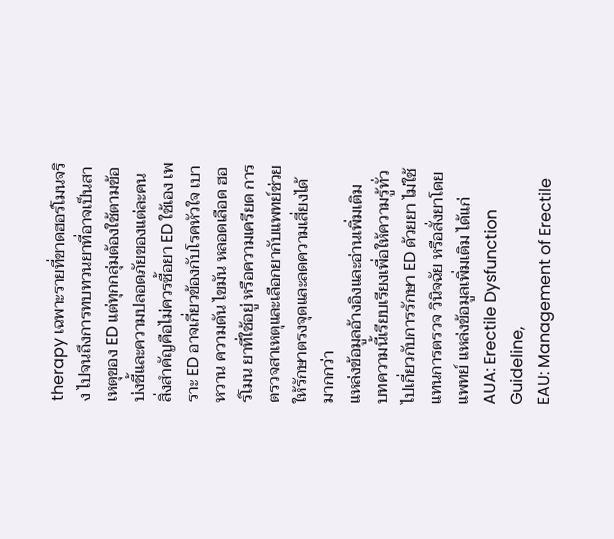therapy เฉพาะรายที่ขาดฮอร์โมนจริง ไปจนถึงการทบทวนยาที่อาจเป็นสาเหตุของ ED แต่ทุกกลุ่มต้องใช้ตามข้อบ่งชี้และความปลอดภัยของแต่ละคน
สิ่งสำคัญคือไม่ควรซื้อยา ED ใช้เอง เพราะ ED อาจเกี่ยวข้องกับโรคหัวใจ เบาหวาน ความดัน ไขมัน หลอดเลือด ฮอร์โมน ยาที่ใช้อยู่ หรือความเครียด การตรวจสาเหตุและเลือกยากับแพทย์ช่วยให้รักษาตรงจุดและลดความเสี่ยงได้มากกว่า
แหล่งข้อมูลอ้างอิงและอ่านเพิ่มเติม
บทความนี้เรียบเรียงเพื่อให้ความรู้ทั่วไปเกี่ยวกับการรักษา ED ด้วยยา ไม่ใช้แทนการตรวจ วินิจฉัย หรือสั่งยาโดยแพทย์ แหล่งข้อมูลเพิ่มเติม ได้แก่
AUA: Erectile Dysfunction Guideline,
EAU: Management of Erectile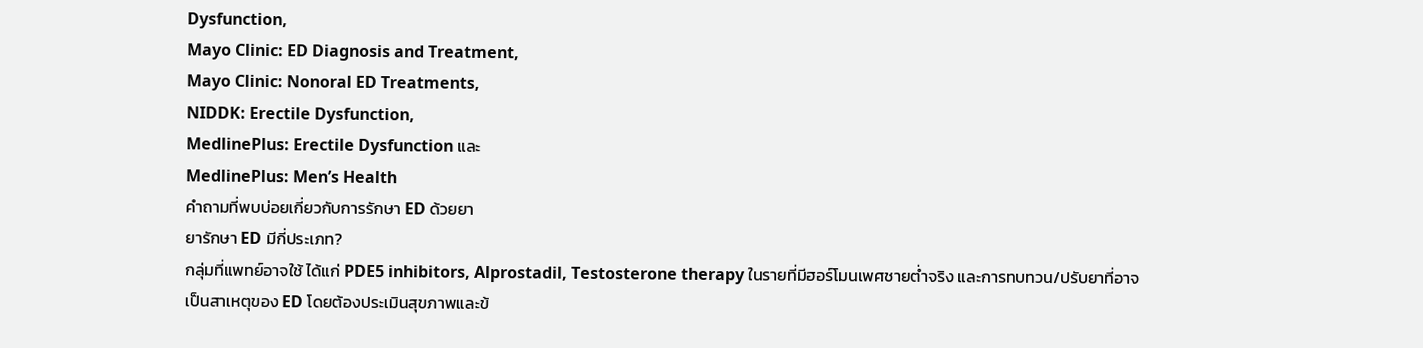Dysfunction,
Mayo Clinic: ED Diagnosis and Treatment,
Mayo Clinic: Nonoral ED Treatments,
NIDDK: Erectile Dysfunction,
MedlinePlus: Erectile Dysfunction และ
MedlinePlus: Men’s Health
คำถามที่พบบ่อยเกี่ยวกับการรักษา ED ด้วยยา
ยารักษา ED มีกี่ประเภท?
กลุ่มที่แพทย์อาจใช้ ได้แก่ PDE5 inhibitors, Alprostadil, Testosterone therapy ในรายที่มีฮอร์โมนเพศชายต่ำจริง และการทบทวน/ปรับยาที่อาจเป็นสาเหตุของ ED โดยต้องประเมินสุขภาพและข้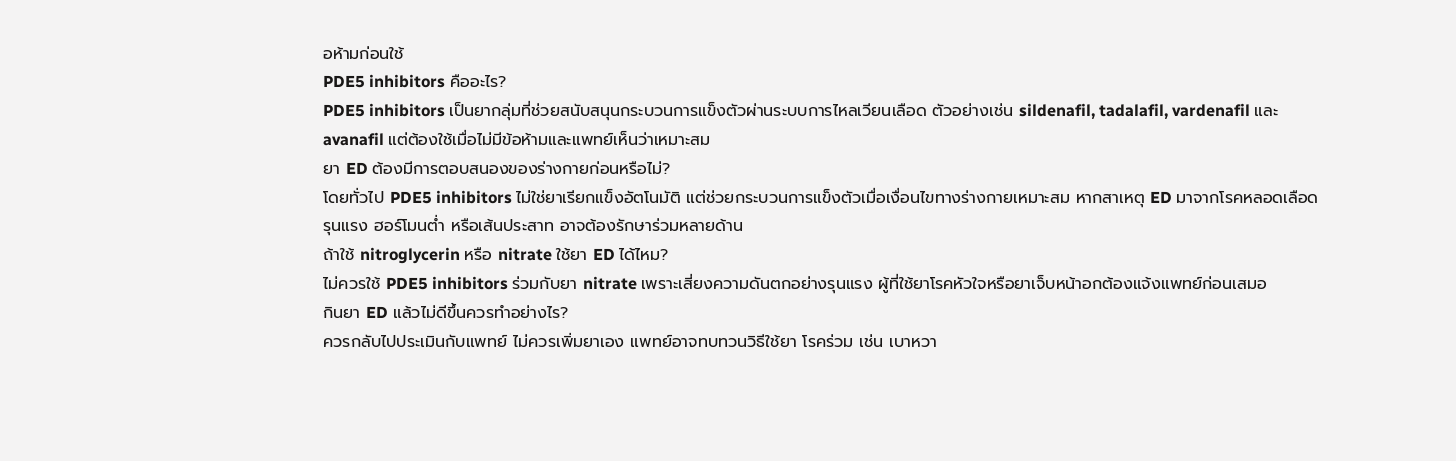อห้ามก่อนใช้
PDE5 inhibitors คืออะไร?
PDE5 inhibitors เป็นยากลุ่มที่ช่วยสนับสนุนกระบวนการแข็งตัวผ่านระบบการไหลเวียนเลือด ตัวอย่างเช่น sildenafil, tadalafil, vardenafil และ avanafil แต่ต้องใช้เมื่อไม่มีข้อห้ามและแพทย์เห็นว่าเหมาะสม
ยา ED ต้องมีการตอบสนองของร่างกายก่อนหรือไม่?
โดยทั่วไป PDE5 inhibitors ไม่ใช่ยาเรียกแข็งอัตโนมัติ แต่ช่วยกระบวนการแข็งตัวเมื่อเงื่อนไขทางร่างกายเหมาะสม หากสาเหตุ ED มาจากโรคหลอดเลือดรุนแรง ฮอร์โมนต่ำ หรือเส้นประสาท อาจต้องรักษาร่วมหลายด้าน
ถ้าใช้ nitroglycerin หรือ nitrate ใช้ยา ED ได้ไหม?
ไม่ควรใช้ PDE5 inhibitors ร่วมกับยา nitrate เพราะเสี่ยงความดันตกอย่างรุนแรง ผู้ที่ใช้ยาโรคหัวใจหรือยาเจ็บหน้าอกต้องแจ้งแพทย์ก่อนเสมอ
กินยา ED แล้วไม่ดีขึ้นควรทำอย่างไร?
ควรกลับไปประเมินกับแพทย์ ไม่ควรเพิ่มยาเอง แพทย์อาจทบทวนวิธีใช้ยา โรคร่วม เช่น เบาหวา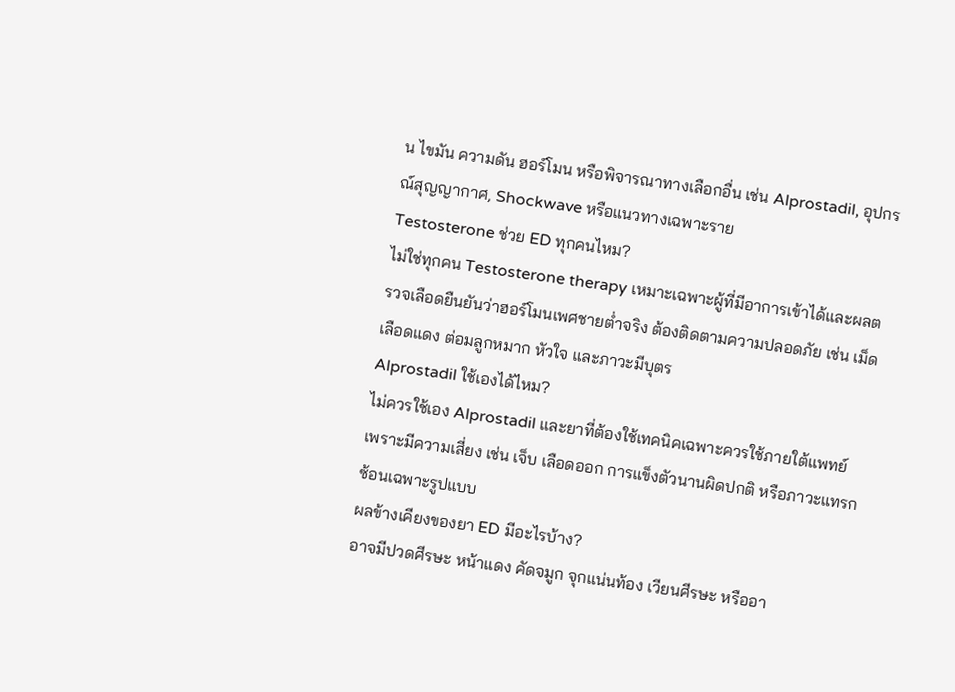น ไขมัน ความดัน ฮอร์โมน หรือพิจารณาทางเลือกอื่น เช่น Alprostadil, อุปกรณ์สุญญากาศ, Shockwave หรือแนวทางเฉพาะราย
Testosterone ช่วย ED ทุกคนไหม?
ไม่ใช่ทุกคน Testosterone therapy เหมาะเฉพาะผู้ที่มีอาการเข้าได้และผลตรวจเลือดยืนยันว่าฮอร์โมนเพศชายต่ำจริง ต้องติดตามความปลอดภัย เช่น เม็ดเลือดแดง ต่อมลูกหมาก หัวใจ และภาวะมีบุตร
Alprostadil ใช้เองได้ไหม?
ไม่ควรใช้เอง Alprostadil และยาที่ต้องใช้เทคนิคเฉพาะควรใช้ภายใต้แพทย์ เพราะมีความเสี่ยง เช่น เจ็บ เลือดออก การแข็งตัวนานผิดปกติ หรือภาวะแทรกซ้อนเฉพาะรูปแบบ
ผลข้างเคียงของยา ED มีอะไรบ้าง?
อาจมีปวดศีรษะ หน้าแดง คัดจมูก จุกแน่นท้อง เวียนศีรษะ หรืออา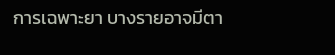การเฉพาะยา บางรายอาจมีตา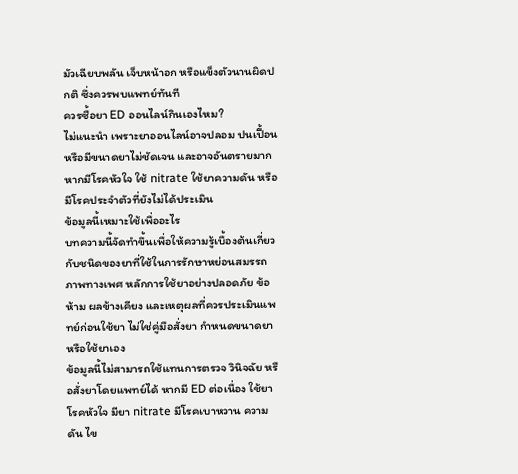มัวเฉียบพลัน เจ็บหน้าอก หรือแข็งตัวนานผิดปกติ ซึ่งควรพบแพทย์ทันที
ควรซื้อยา ED ออนไลน์กินเองไหม?
ไม่แนะนำ เพราะยาออนไลน์อาจปลอม ปนเปื้อน หรือมีขนาดยาไม่ชัดเจน และอาจอันตรายมากหากมีโรคหัวใจ ใช้ nitrate ใช้ยาความดัน หรือมีโรคประจำตัวที่ยังไม่ได้ประเมิน
ข้อมูลนี้เหมาะใช้เพื่ออะไร
บทความนี้จัดทำขึ้นเพื่อให้ความรู้เบื้องต้นเกี่ยวกับชนิดของยาที่ใช้ในการรักษาหย่อนสมรรถภาพทางเพศ หลักการใช้ยาอย่างปลอดภัย ข้อห้าม ผลข้างเคียง และเหตุผลที่ควรประเมินแพทย์ก่อนใช้ยา ไม่ใช่คู่มือสั่งยา กำหนดขนาดยา หรือใช้ยาเอง
ข้อมูลนี้ไม่สามารถใช้แทนการตรวจ วินิจฉัย หรือสั่งยาโดยแพทย์ได้ หากมี ED ต่อเนื่อง ใช้ยาโรคหัวใจ มียา nitrate มีโรคเบาหวาน ความดัน ไข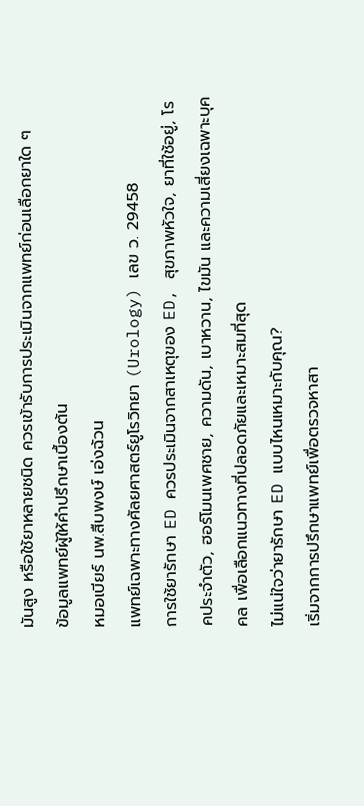มันสูง หรือใช้ยาหลายชนิด ควรเข้ารับการประเมินจากแพทย์ก่อนเลือกยาใด ๆ
ข้อมูลแพทย์ผู้ให้คำปรึกษาเบื้องต้น
หมอเบียร์ นพ.สืบพงษ์ เอ่งฉ้วน
แพทย์เฉพาะทางศัลยศาสตร์ยูโรวิทยา (Urology) เลข ว. 29458
การใช้ยารักษา ED ควรประเมินจากสาเหตุของ ED, สุขภาพหัวใจ, ยาที่ใช้อยู่, โรคประจำตัว, ฮอร์โมนเพศชาย, ความดัน, เบาหวาน, ไขมัน และความเสี่ยงเฉพาะบุคคล เพื่อเลือกแนวทางที่ปลอดภัยและเหมาะสมที่สุด
ไม่แน่ใจว่ายารักษา ED แบบไหนเหมาะกับคุณ?
เริ่มจากการปรึกษาแพทย์เพื่อตรวจหาสา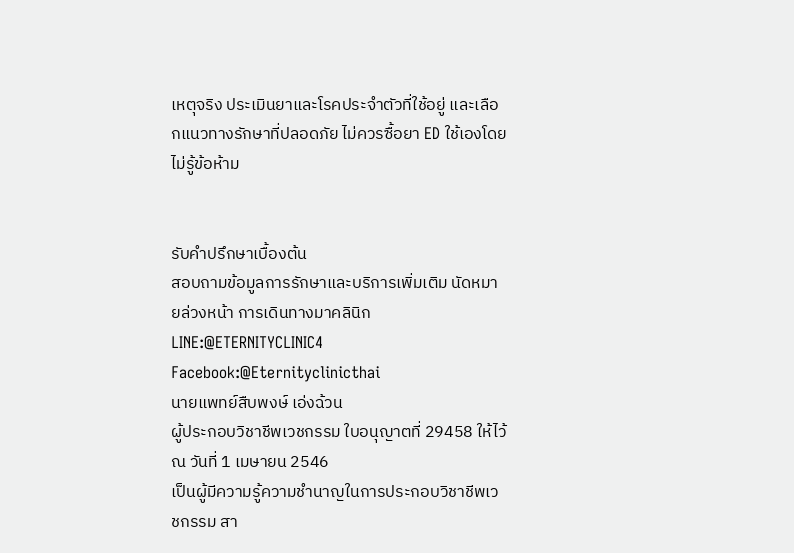เหตุจริง ประเมินยาและโรคประจำตัวที่ใช้อยู่ และเลือกแนวทางรักษาที่ปลอดภัย ไม่ควรซื้อยา ED ใช้เองโดยไม่รู้ข้อห้าม


รับคำปรึกษาเบื้องต้น
สอบถามข้อมูลการรักษาและบริการเพิ่มเติม นัดหมายล่วงหน้า การเดินทางมาคลินิก
LINE:@ETERNITYCLINIC4
Facebook:@Eternityclinicthai
นายแพทย์สืบพงษ์ เอ่งฉ้วน
ผู้ประกอบวิชาชีพเวชกรรม ใบอนุญาตที่ 29458 ให้ไว้ ณ วันที่ 1 เมษายน 2546
เป็นผู้มีความรู้ความชำนาญในการประกอบวิชาชีพเวชกรรม สา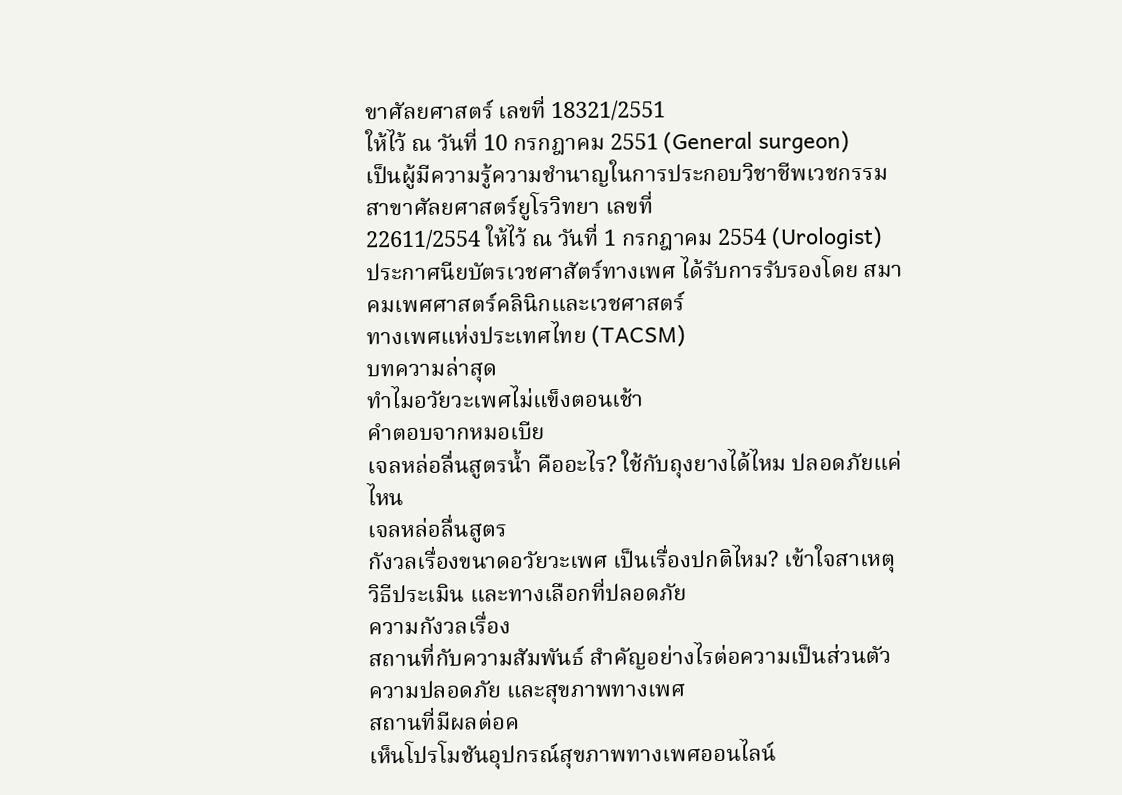ขาศัลยศาสตร์ เลขที่ 18321/2551
ให้ไว้ ณ วันที่ 10 กรกฎาคม 2551 (General surgeon)
เป็นผู้มีความรู้ความชำนาญในการประกอบวิชาชีพเวชกรรม สาขาศัลยศาสตร์ยูโรวิทยา เลขที่
22611/2554 ให้ไว้ ณ วันที่ 1 กรกฎาคม 2554 (Urologist)
ประกาศนียบัตรเวชศาสัตร์ทางเพศ ได้รับการรับรองโดย สมาคมเพศศาสตร์คลินิกและเวชศาสตร์
ทางเพศแห่งประเทศไทย (TACSM)
บทความล่าสุด
ทำไมอวัยวะเพศไม่แข็งตอนเช้า
คำตอบจากหมอเบีย
เจลหล่อลื่นสูตรน้ำ คืออะไร? ใช้กับถุงยางได้ไหม ปลอดภัยแค่ไหน
เจลหล่อลื่นสูตร
กังวลเรื่องขนาดอวัยวะเพศ เป็นเรื่องปกติไหม? เข้าใจสาเหตุ วิธีประเมิน และทางเลือกที่ปลอดภัย
ความกังวลเรื่อง
สถานที่กับความสัมพันธ์ สำคัญอย่างไรต่อความเป็นส่วนตัว ความปลอดภัย และสุขภาพทางเพศ
สถานที่มีผลต่อค
เห็นโปรโมชันอุปกรณ์สุขภาพทางเพศออนไลน์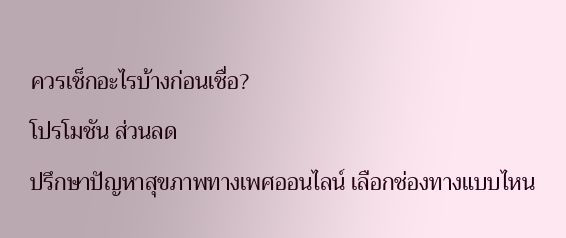ควรเช็กอะไรบ้างก่อนเชื่อ?
โปรโมชัน ส่วนลด
ปรึกษาปัญหาสุขภาพทางเพศออนไลน์ เลือกช่องทางแบบไหน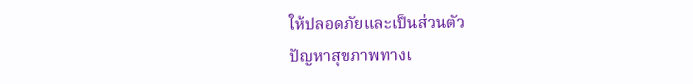ให้ปลอดภัยและเป็นส่วนตัว
ปัญหาสุขภาพทางเ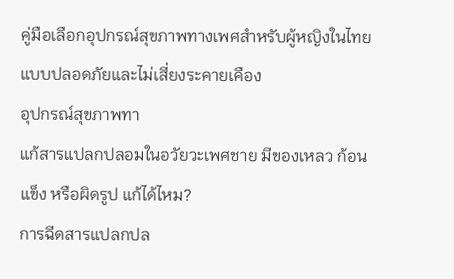คู่มือเลือกอุปกรณ์สุขภาพทางเพศสำหรับผู้หญิงในไทย แบบปลอดภัยและไม่เสี่ยงระคายเคือง
อุปกรณ์สุขภาพทา
แก้สารแปลกปลอมในอวัยวะเพศชาย มีของเหลว ก้อนแข็ง หรือผิดรูป แก้ได้ไหม?
การฉีดสารแปลกปล